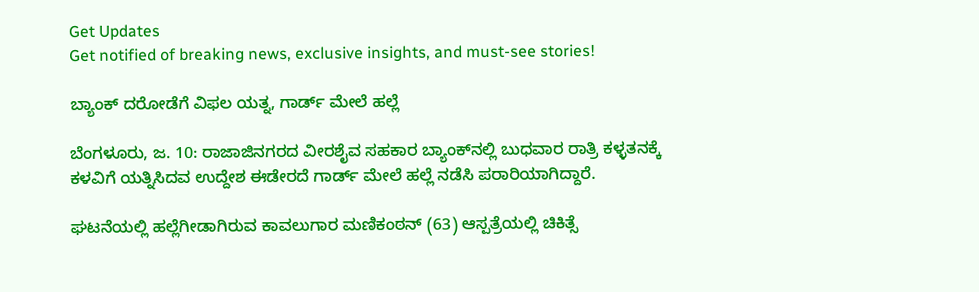Get Updates
Get notified of breaking news, exclusive insights, and must-see stories!

ಬ್ಯಾಂಕ್ ದರೋಡೆಗೆ ವಿಫಲ ಯತ್ನ, ಗಾರ್ಡ್ ಮೇಲೆ ಹಲ್ಲೆ

ಬೆಂಗಳೂರು, ಜ. 10: ರಾಜಾಜಿನಗರದ ವೀರಶೈವ ಸಹಕಾರ ಬ್ಯಾಂಕ್‌ನಲ್ಲಿ ಬುಧವಾರ ರಾತ್ರಿ ಕಳ್ಳತನಕ್ಕೆ ಕಳವಿಗೆ ಯತ್ನಿಸಿದವ ಉದ್ದೇಶ ಈಡೇರದೆ ಗಾರ್ಡ್ ಮೇಲೆ ಹಲ್ಲೆ ನಡೆಸಿ ಪರಾರಿಯಾಗಿದ್ದಾರೆ.

ಘಟನೆಯಲ್ಲಿ ಹಲ್ಲೆಗೀಡಾಗಿರುವ ಕಾವಲುಗಾರ ಮಣಿಕಂಠನ್ (63) ಆಸ್ಪತ್ರೆಯಲ್ಲಿ ಚಿಕಿತ್ಸೆ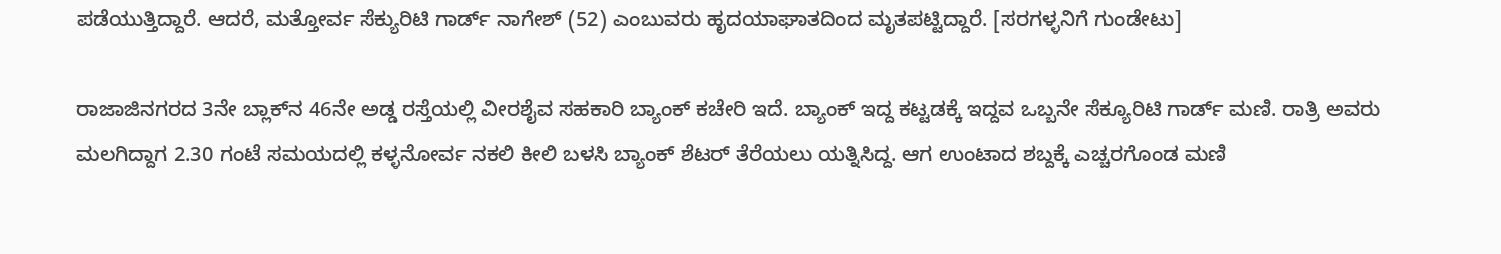ಪಡೆಯುತ್ತಿದ್ದಾರೆ. ಆದರೆ, ಮತ್ತೋರ್ವ ಸೆಕ್ಯುರಿಟಿ ಗಾರ್ಡ್ ನಾಗೇಶ್ (52) ಎಂಬುವರು ಹೃದಯಾಘಾತದಿಂದ ಮೃತಪಟ್ಟಿದ್ದಾರೆ. [ಸರಗಳ್ಳನಿಗೆ ಗುಂಡೇಟು]

ರಾಜಾಜಿನಗರದ 3ನೇ ಬ್ಲಾಕ್‌ನ 46ನೇ ಅಡ್ಡ ರಸ್ತೆಯಲ್ಲಿ ವೀರಶೈವ ಸಹಕಾರಿ ಬ್ಯಾಂಕ್ ಕಚೇರಿ ಇದೆ. ಬ್ಯಾಂಕ್ ಇದ್ದ ಕಟ್ಟಡಕ್ಕೆ ಇದ್ದವ ಒಬ್ಬನೇ ಸೆಕ್ಯೂರಿಟಿ ಗಾರ್ಡ್ ಮಣಿ. ರಾತ್ರಿ ಅವರು ಮಲಗಿದ್ದಾಗ 2.30 ಗಂಟೆ ಸಮಯದಲ್ಲಿ ಕಳ್ಳನೋರ್ವ ನಕಲಿ ಕೀಲಿ ಬಳಸಿ ಬ್ಯಾಂಕ್ ಶೆಟರ್ ತೆರೆಯಲು ಯತ್ನಿಸಿದ್ದ. ಆಗ ಉಂಟಾದ ಶಬ್ದಕ್ಕೆ ಎಚ್ಚರಗೊಂಡ ಮಣಿ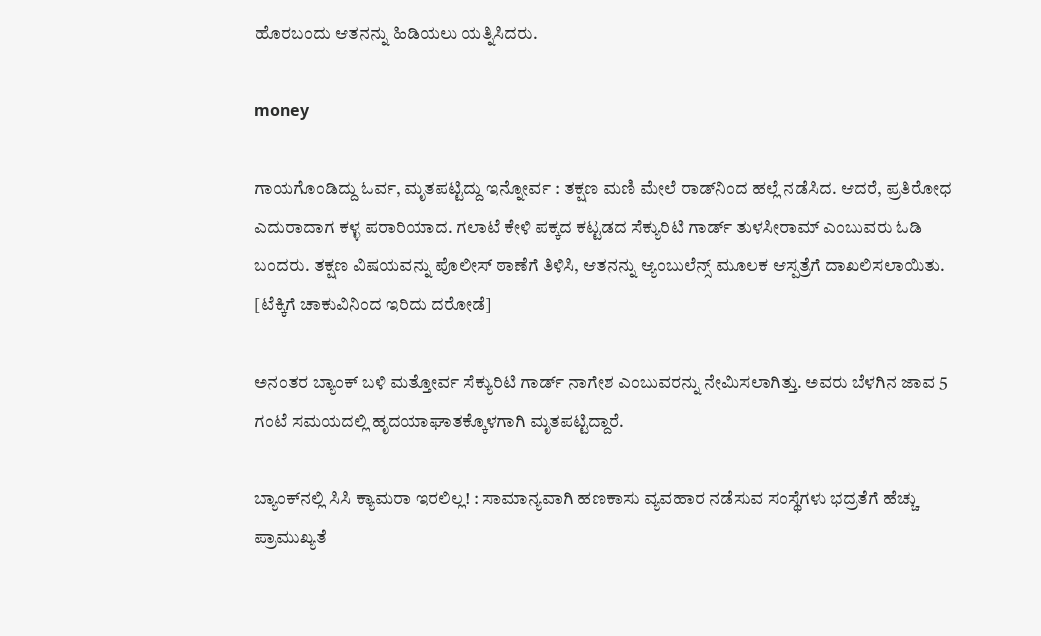ಹೊರಬಂದು ಆತನನ್ನು ಹಿಡಿಯಲು ಯತ್ನಿಸಿದರು.

money

ಗಾಯಗೊಂಡಿದ್ದು ಓರ್ವ, ಮೃತಪಟ್ಟಿದ್ದು ಇನ್ನೋರ್ವ : ತಕ್ಷಣ ಮಣಿ ಮೇಲೆ ರಾಡ್‌ನಿಂದ ಹಲ್ಲೆ ನಡೆಸಿದ. ಆದರೆ, ಪ್ರತಿರೋಧ ಎದುರಾದಾಗ ಕಳ್ಳ ಪರಾರಿಯಾದ. ಗಲಾಟೆ ಕೇಳಿ ಪಕ್ಕದ ಕಟ್ಟಡದ ಸೆಕ್ಯುರಿಟಿ ಗಾರ್ಡ್ ತುಳಸೀರಾಮ್ ಎಂಬುವರು ಓಡಿ ಬಂದರು. ತಕ್ಷಣ ವಿಷಯವನ್ನು ಪೊಲೀಸ್ ಠಾಣೆಗೆ ತಿಳಿಸಿ, ಆತನನ್ನು ಆ್ಯಂಬುಲೆನ್ಸ್ ಮೂಲಕ ಆಸ್ಪತ್ರೆಗೆ ದಾಖಲಿಸಲಾಯಿತು. [ಟೆಕ್ಕಿಗೆ ಚಾಕುವಿನಿಂದ ಇರಿದು ದರೋಡೆ]

ಅನಂತರ ಬ್ಯಾಂಕ್ ಬಳಿ ಮತ್ತೋರ್ವ ಸೆಕ್ಯುರಿಟಿ ಗಾರ್ಡ್ ನಾಗೇಶ ಎಂಬುವರನ್ನು ನೇಮಿಸಲಾಗಿತ್ತು. ಅವರು ಬೆಳಗಿನ ಜಾವ 5 ಗಂಟೆ ಸಮಯದಲ್ಲಿ ಹೃದಯಾಘಾತಕ್ಕೊಳಗಾಗಿ ಮೃತಪಟ್ಟಿದ್ದಾರೆ.

ಬ್ಯಾಂಕ್‌ನಲ್ಲಿ ಸಿಸಿ ಕ್ಯಾಮರಾ ಇರಲಿಲ್ಲ! : ಸಾಮಾನ್ಯವಾಗಿ ಹಣಕಾಸು ವ್ಯವಹಾರ ನಡೆಸುವ ಸಂಸ್ಥೆಗಳು ಭದ್ರತೆಗೆ ಹೆಚ್ಚು ಪ್ರಾಮುಖ್ಯತೆ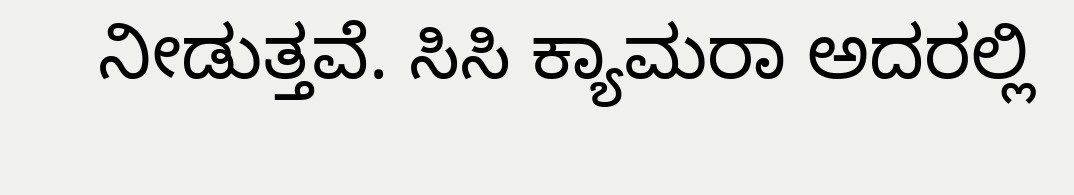ನೀಡುತ್ತವೆ. ಸಿಸಿ ಕ್ಯಾಮರಾ ಅದರಲ್ಲಿ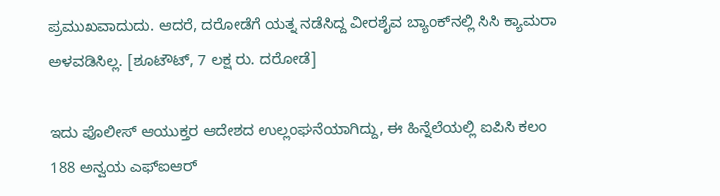ಪ್ರಮುಖವಾದುದು. ಆದರೆ, ದರೋಡೆಗೆ ಯತ್ನ ನಡೆಸಿದ್ದ ವೀರಶೈವ ಬ್ಯಾಂಕ್‌ನಲ್ಲಿ ಸಿಸಿ ಕ್ಯಾಮರಾ ಅಳವಡಿಸಿಲ್ಲ. [ಶೂಟೌಟ್, 7 ಲಕ್ಷ ರು. ದರೋಡೆ]

ಇದು ಪೊಲೀಸ್ ಆಯುಕ್ತರ ಆದೇಶದ ಉಲ್ಲಂಘನೆಯಾಗಿದ್ದು, ಈ ಹಿನ್ನೆಲೆಯಲ್ಲಿ ಐಪಿಸಿ ಕಲಂ 188 ಅನ್ವಯ ಎಫ್ಐಆರ್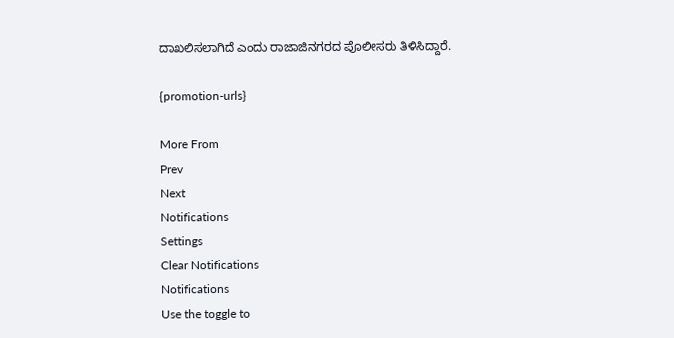ದಾಖಲಿಸಲಾಗಿದೆ ಎಂದು ರಾಜಾಜಿನಗರದ ಪೊಲೀಸರು ತಿಳಿಸಿದ್ದಾರೆ.

{promotion-urls}

More From
Prev
Next
Notifications
Settings
Clear Notifications
Notifications
Use the toggle to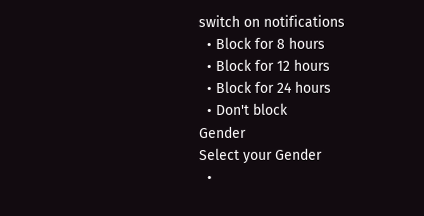switch on notifications
  • Block for 8 hours
  • Block for 12 hours
  • Block for 24 hours
  • Don't block
Gender
Select your Gender
  •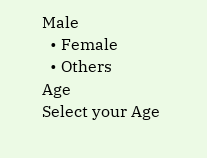Male
  • Female
  • Others
Age
Select your Age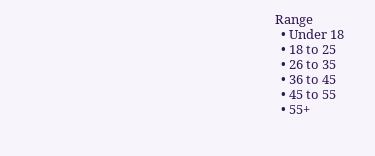Range
  • Under 18
  • 18 to 25
  • 26 to 35
  • 36 to 45
  • 45 to 55
  • 55+